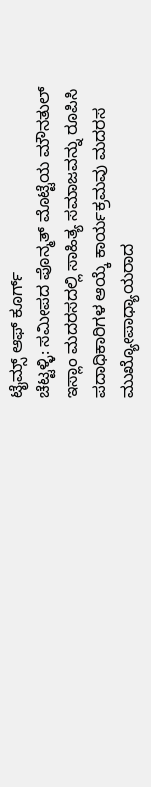ಟೈಮ್ಸ್ ಆಫ್ ಕೂರ್ಗ್
ಚೆಟ್ಟಳ್ಳಿ: ಸಮೀಪದ ಪೊನ್ಮತ್ ಮೊಟ್ಟೆಯ ಮೌನತುಲ್ ಇಸ್ಲಾಂ ಮದರಸದಲ್ಲಿ ಸಾಹಿತ್ಯ ಸಮಾಜವನ್ನು ರೂಪಿಸಿ ಪದಾಧಿಕಾರಿಗಳ ಆಯ್ಕೆ ಕಾರ್ಯಕ್ರಮವು ಮದರಸ ಮುಖ್ಯೋಪಾಧ್ಯಾಯರಾದ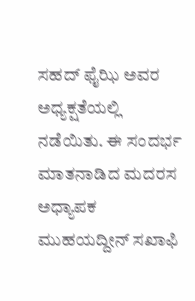ಸಹದ್ ಫೈಝಿ ಅವರ ಅಧ್ಯಕ್ಷತೆಯಲ್ಲಿ ನಡೆಯಿತು. ಈ ಸಂದರ್ಭ ಮಾತನಾಡಿದ ಮದರಸ ಅಧ್ಯಾಪಕ ಮುಹಯದ್ದೀನ್ ಸಖಾಫಿ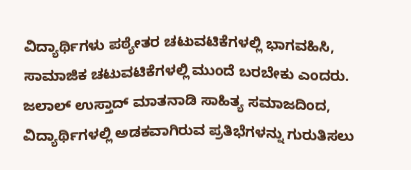ವಿದ್ಯಾರ್ಥಿಗಳು ಪಠ್ಯೇತರ ಚಟುವಟಿಕೆಗಳಲ್ಲಿ ಭಾಗವಹಿಸಿ, ಸಾಮಾಜಿಕ ಚಟುವಟಿಕೆಗಳಲ್ಲಿ ಮುಂದೆ ಬರಬೇಕು ಎಂದರು. ಜಲಾಲ್ ಉಸ್ತಾದ್ ಮಾತನಾಡಿ ಸಾಹಿತ್ಯ ಸಮಾಜದಿಂದ, ವಿದ್ಯಾರ್ಥಿಗಳಲ್ಲಿ ಅಡಕವಾಗಿರುವ ಪ್ರತಿಭೆಗಳನ್ನು ಗುರುತಿಸಲು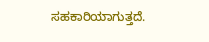ಸಹಕಾರಿಯಾಗುತ್ತದೆ.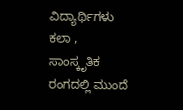ವಿದ್ಯಾರ್ಥಿಗಳು ಕಲಾ , ಸಾಂಸ್ಕೃತಿಕ ರಂಗದಲ್ಲಿ ಮುಂದೆ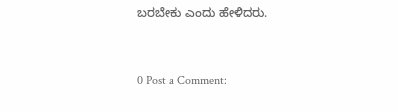ಬರಬೇಕು ಎಂದು ಹೇಳಿದರು.



0 Post a Comment: